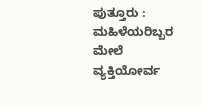ಪುತ್ತೂರು : ಮಹಿಳೆಯರಿಬ್ಬರ ಮೇಲೆ ವ್ಯಕ್ತಿಯೋರ್ವ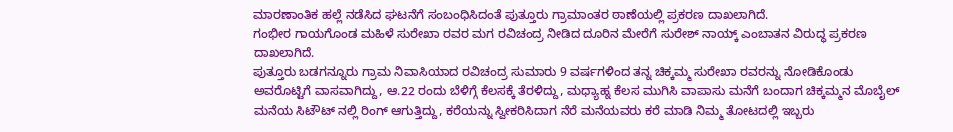ಮಾರಣಾಂತಿಕ ಹಲ್ಲೆ ನಡೆಸಿದ ಘಟನೆಗೆ ಸಂಬಂಧಿಸಿದಂತೆ ಪುತ್ತೂರು ಗ್ರಾಮಾಂತರ ಠಾಣೆಯಲ್ಲಿ ಪ್ರಕರಣ ದಾಖಲಾಗಿದೆ.
ಗಂಭೀರ ಗಾಯಗೊಂಡ ಮಹಿಳೆ ಸುರೇಖಾ ರವರ ಮಗ ರವಿಚಂದ್ರ ನೀಡಿದ ದೂರಿನ ಮೇರೆಗೆ ಸುರೇಶ್ ನಾಯ್ಕ್ ಎಂಬಾತನ ವಿರುದ್ಧ ಪ್ರಕರಣ ದಾಖಲಾಗಿದೆ.
ಪುತ್ತೂರು ಬಡಗನ್ನೂರು ಗ್ರಾಮ ನಿವಾಸಿಯಾದ ರವಿಚಂದ್ರ ಸುಮಾರು 9 ವರ್ಷಗಳಿಂದ ತನ್ನ ಚಿಕ್ಕಮ್ಮ ಸುರೇಖಾ ರವರನ್ನು ನೋಡಿಕೊಂಡು ಅವರೊಟ್ಟಿಗೆ ವಾಸವಾಗಿದ್ದು, ಆ.22 ರಂದು ಬೆಳಿಗ್ಗೆ ಕೆಲಸಕ್ಕೆ ತೆರಳಿದ್ದು, ಮಧ್ಯಾಹ್ನ ಕೆಲಸ ಮುಗಿಸಿ ವಾಪಾಸು ಮನೆಗೆ ಬಂದಾಗ ಚಿಕ್ಕಮ್ಮನ ಮೊಬೈಲ್ ಮನೆಯ ಸಿಟೌಟ್ ನಲ್ಲಿ ರಿಂಗ್ ಆಗುತ್ತಿದ್ದು, ಕರೆಯನ್ನು ಸ್ವೀಕರಿಸಿದಾಗ ನೆರೆ ಮನೆಯವರು ಕರೆ ಮಾಡಿ ನಿಮ್ಮ ತೋಟದಲ್ಲಿ ಇಬ್ಬರು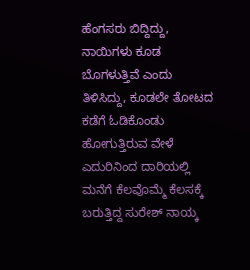ಹೆಂಗಸರು ಬಿದ್ದಿದ್ದು, ನಾಯಿಗಳು ಕೂಡ ಬೊಗಳುತ್ತಿವೆ ಎಂದು ತಿಳಿಸಿದ್ದು, ಕೂಡಲೇ ತೋಟದ ಕಡೆಗೆ ಓಡಿಕೊಂಡು ಹೋಗುತ್ತಿರುವ ವೇಳೆ ಎದುರಿನಿಂದ ದಾರಿಯಲ್ಲಿ ಮನೆಗೆ ಕೆಲವೊಮ್ಮೆ ಕೆಲಸಕ್ಕೆ ಬರುತ್ತಿದ್ದ ಸುರೇಶ್ ನಾಯ್ಕ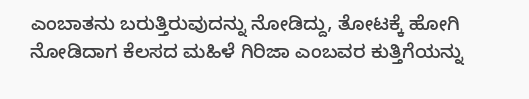ಎಂಬಾತನು ಬರುತ್ತಿರುವುದನ್ನು ನೋಡಿದ್ದು, ತೋಟಕ್ಕೆ ಹೋಗಿ ನೋಡಿದಾಗ ಕೆಲಸದ ಮಹಿಳೆ ಗಿರಿಜಾ ಎಂಬವರ ಕುತ್ತಿಗೆಯನ್ನು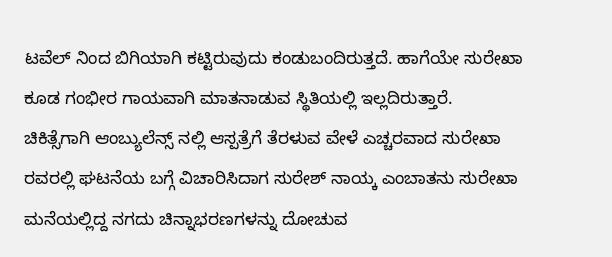ಟವೆಲ್ ನಿಂದ ಬಿಗಿಯಾಗಿ ಕಟ್ಟಿರುವುದು ಕಂಡುಬಂದಿರುತ್ತದೆ. ಹಾಗೆಯೇ ಸುರೇಖಾ ಕೂಡ ಗಂಭೀರ ಗಾಯವಾಗಿ ಮಾತನಾಡುವ ಸ್ಥಿತಿಯಲ್ಲಿ ಇಲ್ಲದಿರುತ್ತಾರೆ.
ಚಿಕಿತ್ಸೆಗಾಗಿ ಆಂಬ್ಯುಲೆನ್ಸ್ ನಲ್ಲಿ ಆಸ್ಪತ್ರೆಗೆ ತೆರಳುವ ವೇಳೆ ಎಚ್ಚರವಾದ ಸುರೇಖಾ ರವರಲ್ಲಿ ಘಟನೆಯ ಬಗ್ಗೆ ವಿಚಾರಿಸಿದಾಗ ಸುರೇಶ್ ನಾಯ್ಕ ಎಂಬಾತನು ಸುರೇಖಾ ಮನೆಯಲ್ಲಿದ್ದ ನಗದು ಚಿನ್ನಾಭರಣಗಳನ್ನು ದೋಚುವ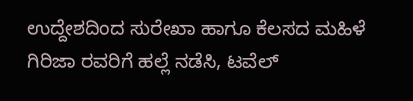ಉದ್ದೇಶದಿಂದ ಸುರೇಖಾ ಹಾಗೂ ಕೆಲಸದ ಮಹಿಳೆ ಗಿರಿಜಾ ರವರಿಗೆ ಹಲ್ಲೆ ನಡೆಸಿ, ಟವೆಲ್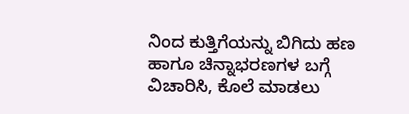ನಿಂದ ಕುತ್ತಿಗೆಯನ್ನು ಬಿಗಿದು ಹಣ ಹಾಗೂ ಚಿನ್ನಾಭರಣಗಳ ಬಗ್ಗೆ ವಿಚಾರಿಸಿ, ಕೊಲೆ ಮಾಡಲು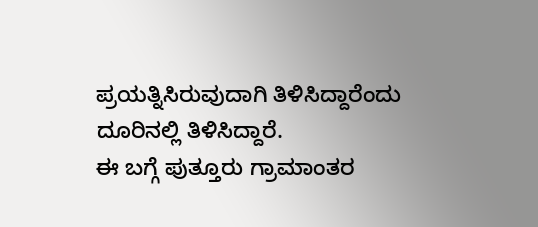ಪ್ರಯತ್ನಿಸಿರುವುದಾಗಿ ತಿಳಿಸಿದ್ದಾರೆಂದು ದೂರಿನಲ್ಲಿ ತಿಳಿಸಿದ್ದಾರೆ.
ಈ ಬಗ್ಗೆ ಪುತ್ತೂರು ಗ್ರಾಮಾಂತರ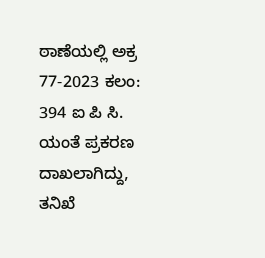ಠಾಣೆಯಲ್ಲಿ ಅಕ್ರ 77-2023 ಕಲಂ: 394 ಐ ಪಿ ಸಿ. ಯಂತೆ ಪ್ರಕರಣ ದಾಖಲಾಗಿದ್ದು, ತನಿಖೆ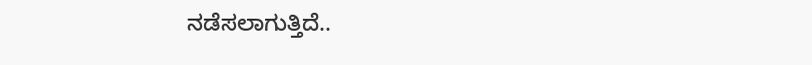ನಡೆಸಲಾಗುತ್ತಿದೆ..